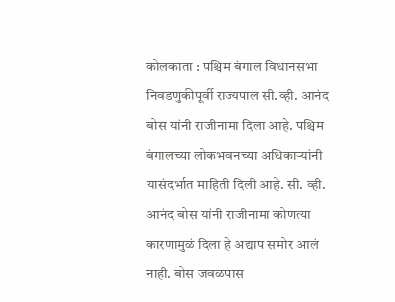कोलकाता : पश्चिम बंगाल विधानसभा निवडणुकीपूर्वी राज्यपाल सी.व्ही. आनंद बोस यांनी राजीनामा दिला आहे. पश्चिम बंगालच्या लोकभवनच्या अधिकाऱ्यांनी यासंदर्भात माहिती दिली आहे. सी. व्ही. आनंद बोस यांनी राजीनामा कोणत्या कारणामुळं दिला हे अद्याप समोर आलं नाही. बोस जवळपास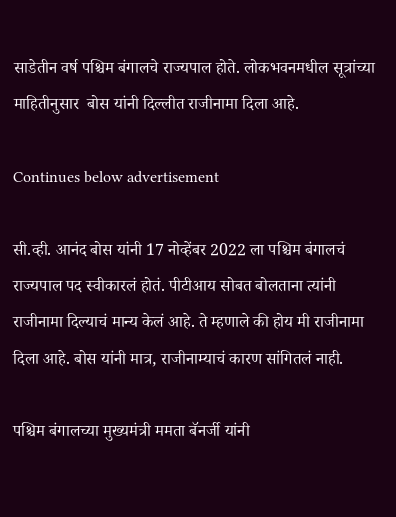साडेतीन वर्ष पश्चिम बंगालचे राज्यपाल होते. लोकभवनमधील सूत्रांच्या माहितीनुसार  बोस यांनी दिल्लीत राजीनामा दिला आहे.

Continues below advertisement

सी.व्ही. आनंद बोस यांनी 17 नोव्हेंबर 2022 ला पश्चिम बंगालचं राज्यपाल पद स्वीकारलं होतं. पीटीआय सोबत बोलताना त्यांनी राजीनामा दिल्याचं मान्य केलं आहे. ते म्हणाले की होय मी राजीनामा दिला आहे. बोस यांनी मात्र, राजीनाम्याचं कारण सांगितलं नाही.

पश्चिम बंगालच्या मुख्यमंत्री ममता बॅनर्जी यांनी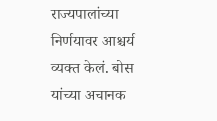राज्यपालांच्या निर्णयावर आश्चर्य व्यक्त केलं. बोस यांच्या अचानक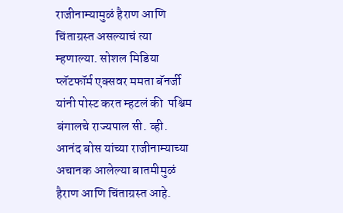राजीनाम्यामुळं हैराण आणि चिंताग्रस्त असल्याचं त्या म्हणाल्या. सोशल मिडिया प्लॅटफॉर्म एक्सवर ममता बॅनर्जी यांनी पोस्ट करत म्हटलं की  पश्चिम बंगालचे राज्यपाल सी. व्ही. आनंद बोस यांच्या राजीनाम्याच्या अचानक आलेल्या बातमीमुळं हैराण आणि चिंताग्रस्त आहे.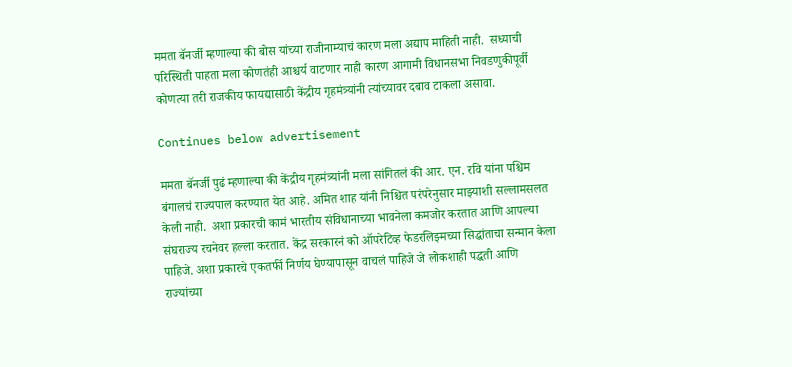ममता बॅनर्जी म्हणाल्या की बोस यांच्या राजीनाम्याचं कारण मला अद्याप माहिती नाही.  सध्याची परिस्थिती पाहता मला कोणतंही आश्चर्य वाटणार नाही कारण आगामी विधानसभा निवडणुकीपूर्वी कोणत्या तरी राजकीय फायद्यासाठी केंद्रीय गृहमंत्र्यांनी त्यांच्यावर दबाव टाकला असावा.

Continues below advertisement

ममता बॅनर्जी पुढं म्हणाल्या की केंद्रीय गृहमंत्र्यांनी मला सांगितलं की आर. एन. रवि यांना पश्चिम बंगालचं राज्यपाल करण्यात येत आहे. अमित शाह यांनी निश्चित परंपरेनुसार माझ्याशी सल्लामसलत केली नाही.  अशा प्रकारची कामं भारतीय संविधानाच्या भावनेला कमजोर करतात आणि आपल्या संघराज्य रचनेवर हल्ला करतात. केंद्र सरकारनं को ऑपरेटिव्ह फेडरलिझ्मच्या सिद्धांताचा सन्मान केला पाहिजे. अशा प्रकारचे एकतर्फी निर्णय घेण्यापासून वाचलं पाहिजे जे लोकशाही पद्धती आणि राज्यांच्या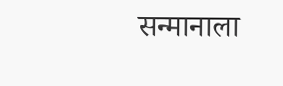सन्मानाला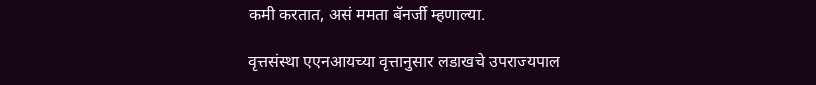कमी करतात, असं ममता बॅनर्जी म्हणाल्या.

वृत्तसंस्था एएनआयच्या वृत्तानुसार लडाखचे उपराज्यपाल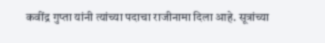कवींद्र गुप्ता यांनी त्यांच्या पदाचा राजीनामा दिला आहे. सूत्रांच्या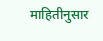माहितीनुसार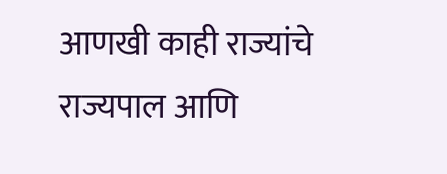आणखी काही राज्यांचे राज्यपाल आणि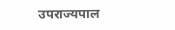उपराज्यपाल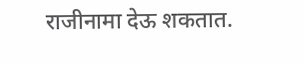राजीनामा देऊ शकतात.